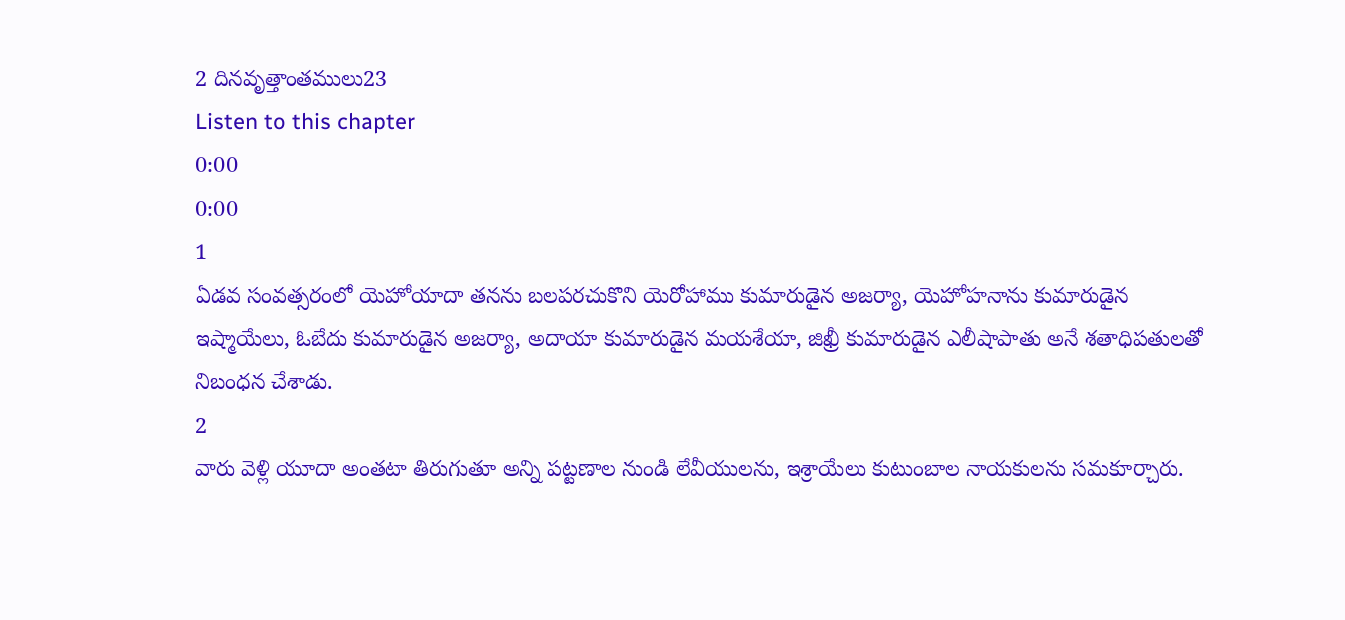2 దినవృత్తాంతములు23
Listen to this chapter
0:00
0:00
1
ఏడవ సంవత్సరంలో యెహోయాదా తనను బలపరచుకొని యెరోహాము కుమారుడైన అజర్యా, యెహోహనాను కుమారుడైన ఇష్మాయేలు, ఓబేదు కుమారుడైన అజర్యా, అదాయా కుమారుడైన మయశేయా, జిఖ్రీ కుమారుడైన ఎలీషాపాతు అనే శతాధిపతులతో నిబంధన చేశాడు.
2
వారు వెళ్లి యూదా అంతటా తిరుగుతూ అన్ని పట్టణాల నుండి లేవీయులను, ఇశ్రాయేలు కుటుంబాల నాయకులను సమకూర్చారు.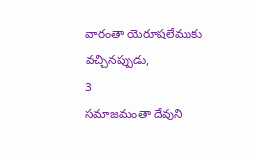వారంతా యెరూషలేముకు వచ్చినప్పుడు,
3
సమాజమంతా దేవుని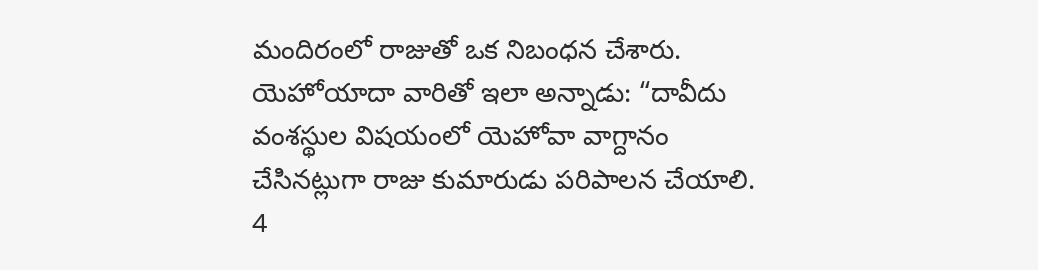మందిరంలో రాజుతో ఒక నిబంధన చేశారు. యెహోయాదా వారితో ఇలా అన్నాడు: “దావీదు వంశస్థుల విషయంలో యెహోవా వాగ్దానం చేసినట్లుగా రాజు కుమారుడు పరిపాలన చేయాలి.
4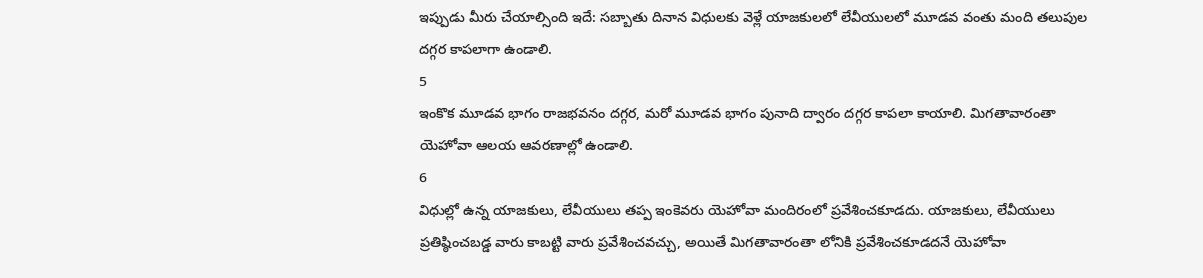ఇప్పుడు మీరు చేయాల్సింది ఇదే: సబ్బాతు దినాన విధులకు వెళ్లే యాజకులలో లేవీయులలో మూడవ వంతు మంది తలుపుల దగ్గర కాపలాగా ఉండాలి.
5
ఇంకొక మూడవ భాగం రాజభవనం దగ్గర, మరో మూడవ భాగం పునాది ద్వారం దగ్గర కాపలా కాయాలి. మిగతావారంతా యెహోవా ఆలయ ఆవరణాల్లో ఉండాలి.
6
విధుల్లో ఉన్న యాజకులు, లేవీయులు తప్ప ఇంకెవరు యెహోవా మందిరంలో ప్రవేశించకూడదు. యాజకులు, లేవీయులు ప్రతిష్ఠించబడ్డ వారు కాబట్టి వారు ప్రవేశించవచ్చు, అయితే మిగతావారంతా లోనికి ప్రవేశించకూడదనే యెహోవా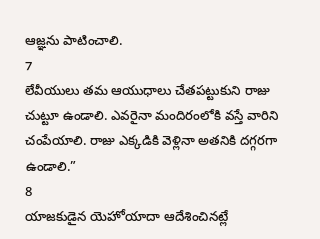ఆజ్ఞను పాటించాలి.
7
లేవీయులు తమ ఆయుధాలు చేతపట్టుకుని రాజు చుట్టూ ఉండాలి. ఎవరైనా మందిరంలోకి వస్తే వారిని చంపేయాలి. రాజు ఎక్కడికి వెళ్లినా అతనికి దగ్గరగా ఉండాలి.”
8
యాజకుడైన యెహోయాదా ఆదేశించినట్లే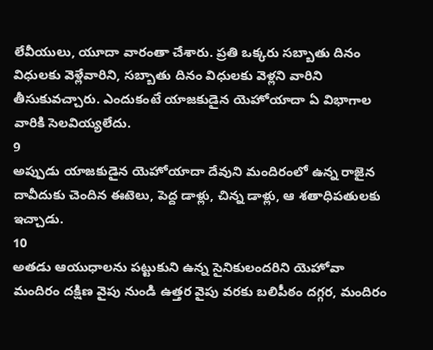లేవీయులు, యూదా వారంతా చేశారు. ప్రతి ఒక్కరు సబ్బాతు దినం విధులకు వెళ్లేవారిని, సబ్బాతు దినం విధులకు వెళ్లని వారిని తీసుకువచ్చారు. ఎందుకంటే యాజకుడైన యెహోయాదా ఏ విభాగాల వారికి సెలవియ్యలేదు.
9
అప్పుడు యాజకుడైన యెహోయాదా దేవుని మందిరంలో ఉన్న రాజైన దావీదుకు చెందిన ఈటెలు, పెద్ద డాళ్లు, చిన్న డాళ్లు, ఆ శతాధిపతులకు ఇచ్చాడు.
10
అతడు ఆయుధాలను పట్టుకుని ఉన్న సైనికులందరిని యెహోవా మందిరం దక్షిణ వైపు నుండి ఉత్తర వైపు వరకు బలిపీఠం దగ్గర, మందిరం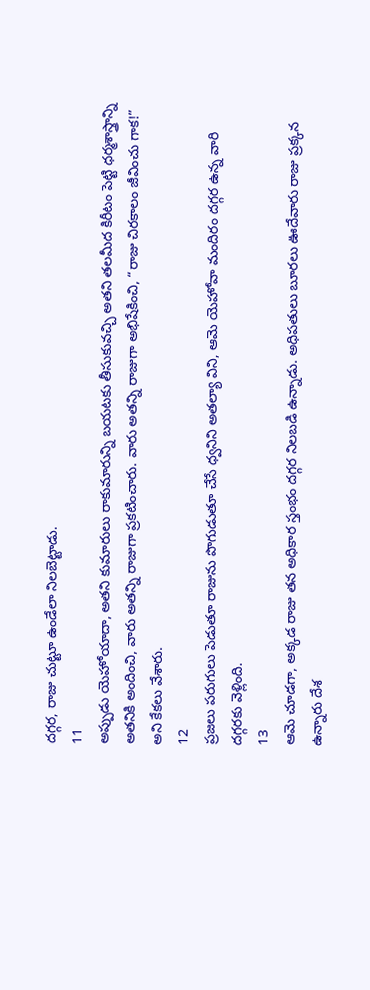దగ్గర, రాజు చుట్టూ ఉండేలా నిలబెట్టాడు.
11
అప్పుడు యెహోయాదా, అతని కుమారులు రాకుమారున్ని బయటకు తీసుకువచ్చి అతని తలమీద కిరీటం పెట్టి ధర్మశాస్త్రాన్ని అతనికి అందించి, వారు అతన్ని రాజుగా ప్రకటించారు. వారు అతన్ని రాజుగా అభిషేకించి, “రాజు చిరకాలం జీవించు గాక!” అని కేకలు వేశారు.
12
ప్రజలు పరుగులు పెడుతూ రాజును పొగుడుతూ చేసే ధ్వనిని అతల్యా విని, ఆమె యెహోవా మందిరం దగ్గర ఉన్న వారి దగ్గరకు వెళ్లింది.
13
ఆమె చూడగా, అక్కడ రాజు తన అధికార స్తంభం దగ్గర నిలబడి ఉన్నాడు. అధిపతులు బూరలు ఊదేవారు రాజు ప్రక్కన ఉన్నారు దేశ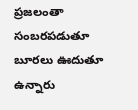ప్రజలంతా సంబరపడుతూ బూరలు ఊదుతూ ఉన్నారు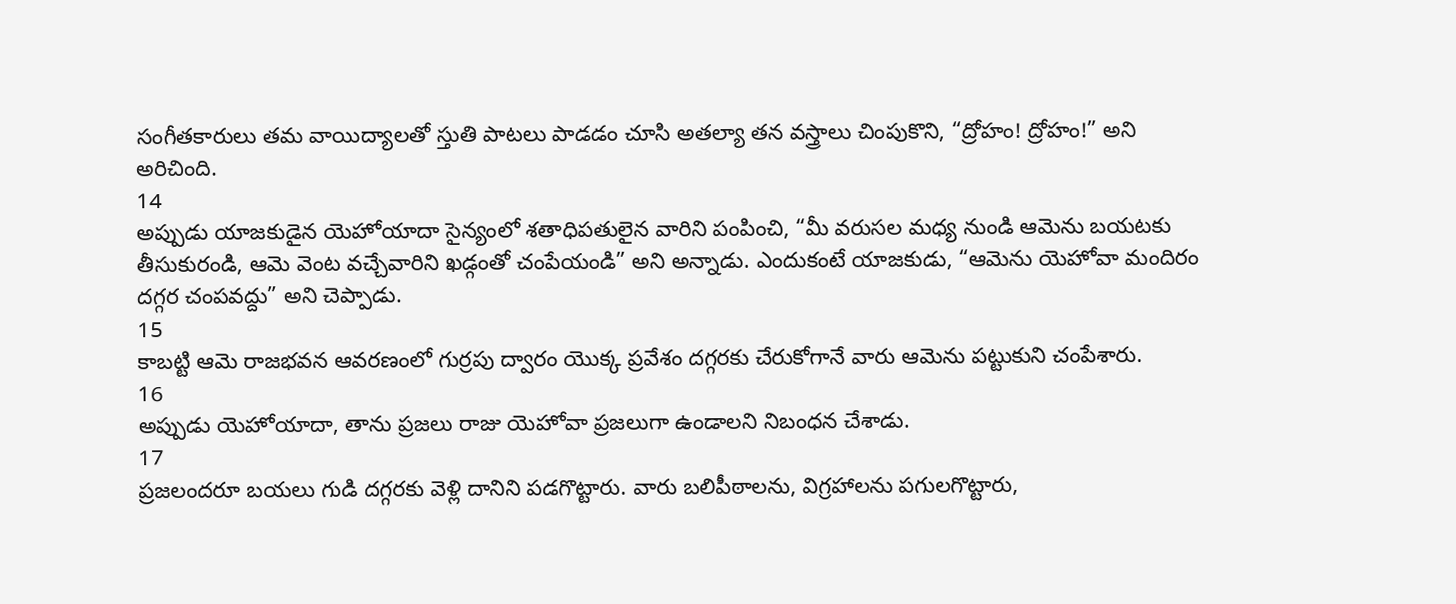సంగీతకారులు తమ వాయిద్యాలతో స్తుతి పాటలు పాడడం చూసి అతల్యా తన వస్త్రాలు చింపుకొని, “ద్రోహం! ద్రోహం!” అని అరిచింది.
14
అప్పుడు యాజకుడైన యెహోయాదా సైన్యంలో శతాధిపతులైన వారిని పంపించి, “మీ వరుసల మధ్య నుండి ఆమెను బయటకు తీసుకురండి, ఆమె వెంట వచ్చేవారిని ఖడ్గంతో చంపేయండి” అని అన్నాడు. ఎందుకంటే యాజకుడు, “ఆమెను యెహోవా మందిరం దగ్గర చంపవద్దు” అని చెప్పాడు.
15
కాబట్టి ఆమె రాజభవన ఆవరణంలో గుర్రపు ద్వారం యొక్క ప్రవేశం దగ్గరకు చేరుకోగానే వారు ఆమెను పట్టుకుని చంపేశారు.
16
అప్పుడు యెహోయాదా, తాను ప్రజలు రాజు యెహోవా ప్రజలుగా ఉండాలని నిబంధన చేశాడు.
17
ప్రజలందరూ బయలు గుడి దగ్గరకు వెళ్లి దానిని పడగొట్టారు. వారు బలిపీఠాలను, విగ్రహాలను పగులగొట్టారు,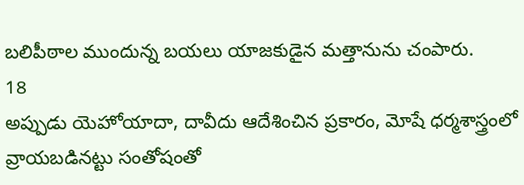బలిపీఠాల ముందున్న బయలు యాజకుడైన మత్తానును చంపారు.
18
అప్పుడు యెహోయాదా, దావీదు ఆదేశించిన ప్రకారం, మోషే ధర్మశాస్త్రంలో వ్రాయబడినట్టు సంతోషంతో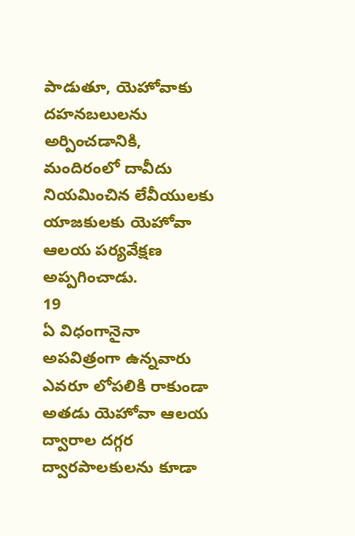పాడుతూ, యెహోవాకు దహనబలులను అర్పించడానికి, మందిరంలో దావీదు నియమించిన లేవీయులకు యాజకులకు యెహోవా ఆలయ పర్యవేక్షణ అప్పగించాడు.
19
ఏ విధంగానైనా అపవిత్రంగా ఉన్నవారు ఎవరూ లోపలికి రాకుండా అతడు యెహోవా ఆలయ ద్వారాల దగ్గర ద్వారపాలకులను కూడా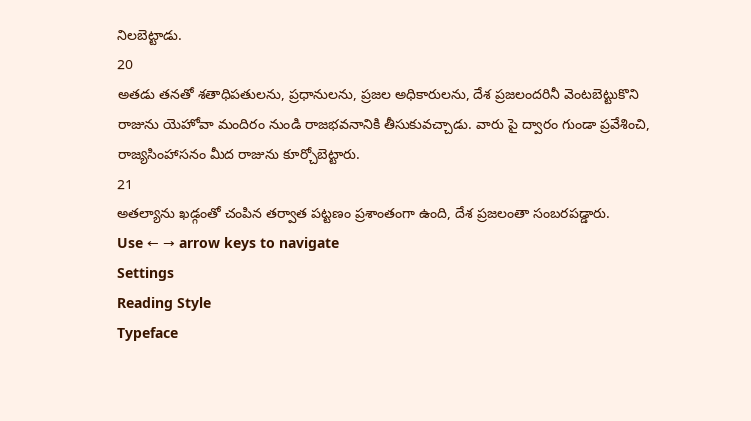నిలబెట్టాడు.
20
అతడు తనతో శతాధిపతులను, ప్రధానులను, ప్రజల అధికారులను, దేశ ప్రజలందరినీ వెంటబెట్టుకొని రాజును యెహోవా మందిరం నుండి రాజభవనానికి తీసుకువచ్చాడు. వారు పై ద్వారం గుండా ప్రవేశించి, రాజ్యసింహాసనం మీద రాజును కూర్చోబెట్టారు.
21
అతల్యాను ఖడ్గంతో చంపిన తర్వాత పట్టణం ప్రశాంతంగా ఉంది, దేశ ప్రజలంతా సంబరపడ్డారు.
Use ← → arrow keys to navigate
Settings
Reading Style
Typeface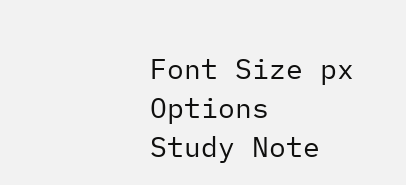Font Size px
Options
Study Note